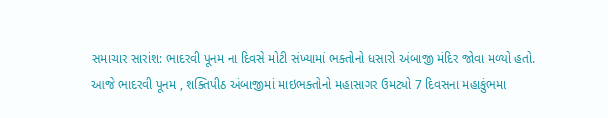સમાચાર સારાંશ: ભાદરવી પૂનમ ના દિવસે મોટી સંખ્યામાં ભક્તોનો ધસારો અંબાજી મંદિર જોવા મળ્યો હતો.
આજે ભાદરવી પૂનમ , શક્તિપીઠ અંબાજીમાં માઇભક્તોનો મહાસાગર ઉમટ્યો 7 દિવસના મહાકુંભમા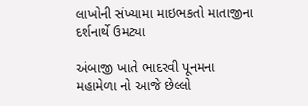લાખોની સંખ્યામા માઇભકતો માતાજીના દર્શનાર્થે ઉમટ્યા

અંબાજી ખાતે ભાદરવી પૂનમના મહામેળા નો આજે છેલ્લો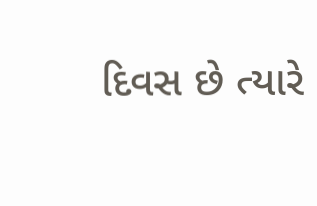દિવસ છે ત્યારે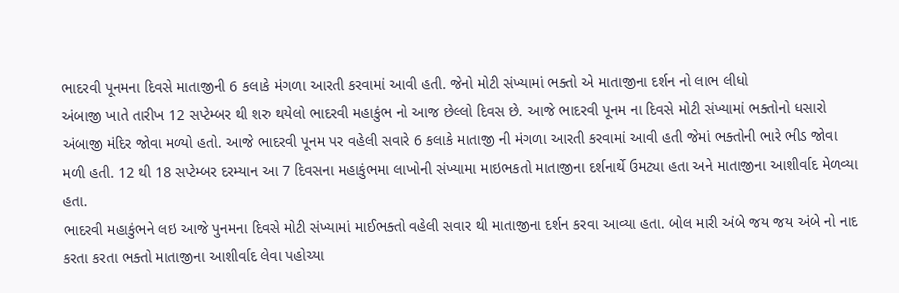ભાદરવી પૂનમના દિવસે માતાજીની 6 કલાકે મંગળા આરતી કરવામાં આવી હતી. જેનો મોટી સંખ્યામાં ભક્તો એ માતાજીના દર્શન નો લાભ લીધો
અંબાજી ખાતે તારીખ 12 સપ્ટેમ્બર થી શરુ થયેલો ભાદરવી મહાકુંભ નો આજ છેલ્લો દિવસ છે. આજે ભાદરવી પૂનમ ના દિવસે મોટી સંખ્યામાં ભક્તોનો ધસારો અંબાજી મંદિર જોવા મળ્યો હતો. આજે ભાદરવી પૂનમ પર વહેલી સવારે 6 કલાકે માતાજી ની મંગળા આરતી કરવામાં આવી હતી જેમાં ભક્તોની ભારે ભીડ જોવા મળી હતી. 12 થી 18 સપ્ટેમ્બર દરમ્યાન આ 7 દિવસના મહાકુંભમા લાખોની સંખ્યામા માઇભકતો માતાજીના દર્શનાર્થે ઉમટ્યા હતા અને માતાજીના આશીર્વાદ મેળવ્યા હતા.
ભાદરવી મહાકુંભને લઇ આજે પુનમના દિવસે મોટી સંખ્યામાં માઈભક્તો વહેલી સવાર થી માતાજીના દર્શન કરવા આવ્યા હતા. બોલ મારી અંબે જય જય અંબે નો નાદ કરતા કરતા ભક્તો માતાજીના આશીર્વાદ લેવા પહોચ્યા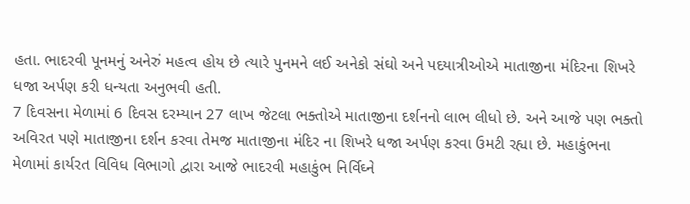હતા. ભાદરવી પૂનમનું અનેરું મહત્વ હોય છે ત્યારે પુનમને લઈ અનેકો સંઘો અને પદયાત્રીઓએ માતાજીના મંદિરના શિખરે ધજા અર્પણ કરી ધન્યતા અનુભવી હતી.
7 દિવસના મેળામાં 6 દિવસ દરમ્યાન 27 લાખ જેટલા ભક્તોએ માતાજીના દર્શનનો લાભ લીધો છે. અને આજે પણ ભક્તો અવિરત પણે માતાજીના દર્શન કરવા તેમજ માતાજીના મંદિર ના શિખરે ધજા અર્પણ કરવા ઉમટી રહ્યા છે. મહાકુંભના મેળામાં કાર્યરત વિવિધ વિભાગો દ્વારા આજે ભાદરવી મહાકુંભ નિર્વિઘ્ને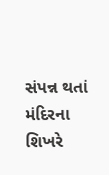સંપન્ન થતાં મંદિરના શિખરે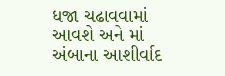ધજા ચઢાવવામાં આવશે અને માં અંબાના આશીર્વાદ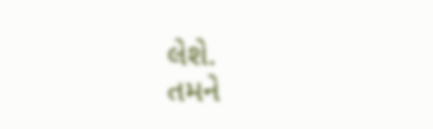લેશે.
તમને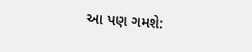આ પણ ગમશે: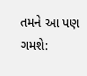તમને આ પણ ગમશે: